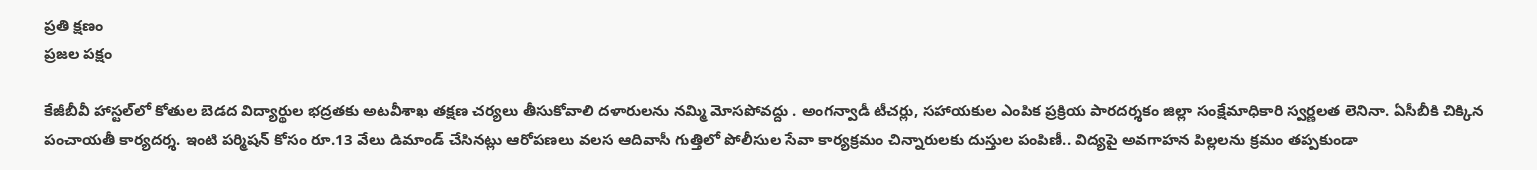ప్రతి క్షణం
ప్రజల పక్షం

కేజీబీవీ హాస్టల్‌లో కోతుల బెడద విద్యార్థుల భద్రతకు అటవీశాఖ తక్షణ చర్యలు తీసుకోవాలి దళారులను నమ్మి మోసపోవద్దు . అంగన్వాడీ టీచర్లు, సహాయకుల ఎంపిక ప్రక్రియ పారదర్శకం జిల్లా సంక్షేమాధికారి స్వర్ణలత లెనినా. ఏసీబీకి చిక్కిన పంచాయతీ కార్యదర్శ. ఇంటి పర్మిషన్ కోసం రూ.13 వేలు డిమాండ్ చేసినట్లు ఆరోపణలు వలస ఆదివాసీ గుత్తిలో పోలీసుల సేవా కార్యక్రమం చిన్నారులకు దుస్తుల పంపిణీ.. విద్యపై అవగాహన పిల్లలను క్రమం తప్పకుండా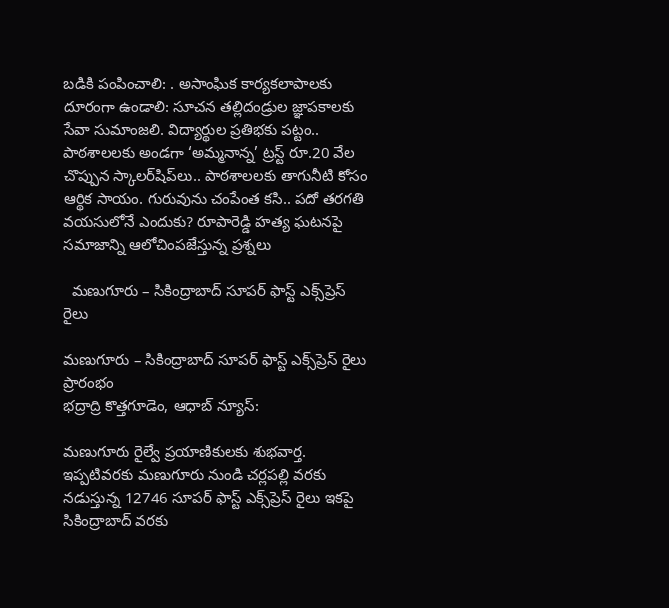బడికి పంపించాలి: . అసాంఘిక కార్యకలాపాలకు దూరంగా ఉండాలి: సూచన తల్లిదండ్రుల జ్ఞాపకాలకు సేవా సుమాంజలి. విద్యార్థుల ప్రతిభకు పట్టం.. పాఠశాలలకు అండగా ‘అమ్మనాన్న’ ట్రస్ట్ రూ.20 వేల చొప్పున స్కాలర్‌షిప్‌లు.. పాఠశాలలకు తాగునీటి కోసం ఆర్థిక సాయం. గురువును చంపేంత కసి.. పదో తరగతి వయసులోనే ఎందుకు? రూపారెడ్డి హత్య ఘటనపై సమాజాన్ని ఆలోచింపజేస్తున్న ప్రశ్నలు

  మణుగూరు – సికింద్రాబాద్ సూపర్ ఫాస్ట్ ఎక్స్‌ప్రెస్ రైలు

మణుగూరు – సికింద్రాబాద్ సూపర్ ఫాస్ట్ ఎక్స్‌ప్రెస్ రైలు ప్రారంభం
భద్రాద్రి కొత్తగూడెం, ఆధాబ్ న్యూస్:

మణుగూరు రైల్వే ప్రయాణికులకు శుభవార్త. ఇప్పటివరకు మణుగూరు నుండి చర్లపల్లి వరకు నడుస్తున్న 12746 సూపర్ ఫాస్ట్ ఎక్స్‌ప్రెస్ రైలు ఇకపై సికింద్రాబాద్ వరకు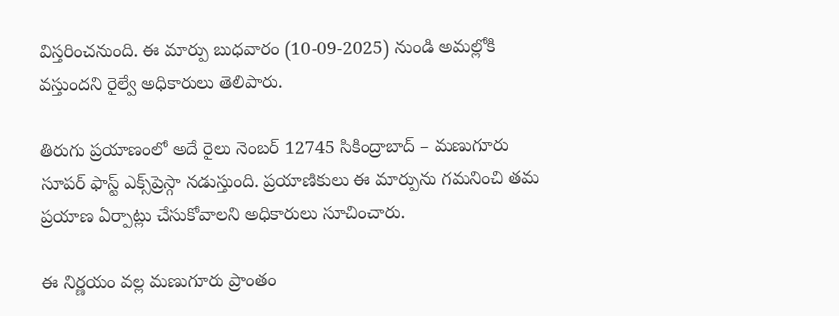విస్తరించనుంది. ఈ మార్పు బుధవారం (10-09-2025) నుండి అమల్లోకి వస్తుందని రైల్వే అధికారులు తెలిపారు.

తిరుగు ప్రయాణంలో అదే రైలు నెంబర్ 12745 సికింద్రాబాద్ – మణుగూరు సూపర్ ఫాస్ట్ ఎక్స్‌ప్రెస్గా నడుస్తుంది. ప్రయాణికులు ఈ మార్పును గమనించి తమ ప్రయాణ ఏర్పాట్లు చేసుకోవాలని అధికారులు సూచించారు.

ఈ నిర్ణయం వల్ల మణుగూరు ప్రాంతం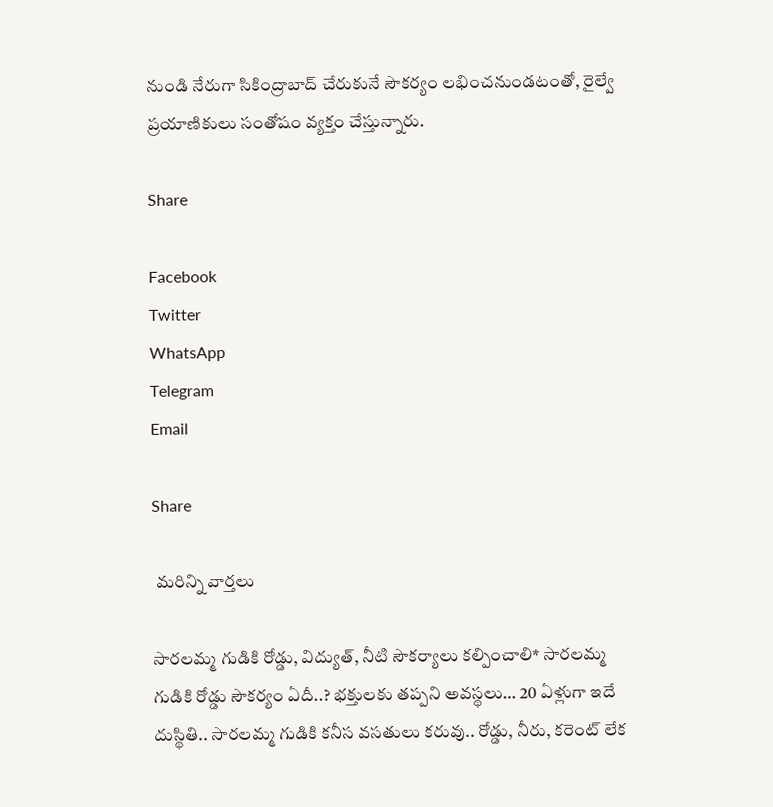నుండి నేరుగా సికింద్రాబాద్ చేరుకునే సౌకర్యం లభించనుండటంతో, రైల్వే ప్రయాణికులు సంతోషం వ్యక్తం చేస్తున్నారు.

Share

Facebook
Twitter
WhatsApp
Telegram
Email

Share

 మరిన్ని వార్తలు

సారలమ్మ గుడికి రోడ్డు, విద్యుత్, నీటి సౌకర్యాలు కల్పించాలి* సారలమ్మ గుడికి రోడ్డు సౌకర్యం ఏదీ..? భక్తులకు తప్పని అవస్థలు… 20 ఏళ్లుగా ఇదే దుస్థితి.. సారలమ్మ గుడికి కనీస వసతులు కరువు.. రోడ్డు, నీరు, కరెంట్ లేక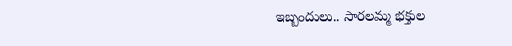ఇబ్బందులు.. సారలమ్మ భక్తుల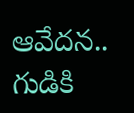ఆవేదన.. గుడికి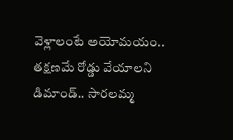వెళ్లాలంటే అయోమయం.. తక్షణమే రోడ్డు వేయాలని డిమాండ్.. సారలమ్మ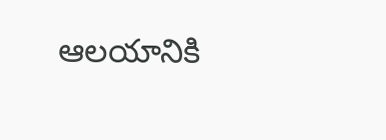ఆలయానికి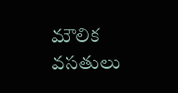మౌలిక వసతులు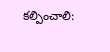కల్పించాలి: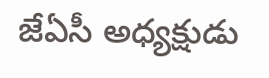జేఏసీ అధ్యక్షుడు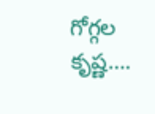గోగ్గల కృష్ణ….